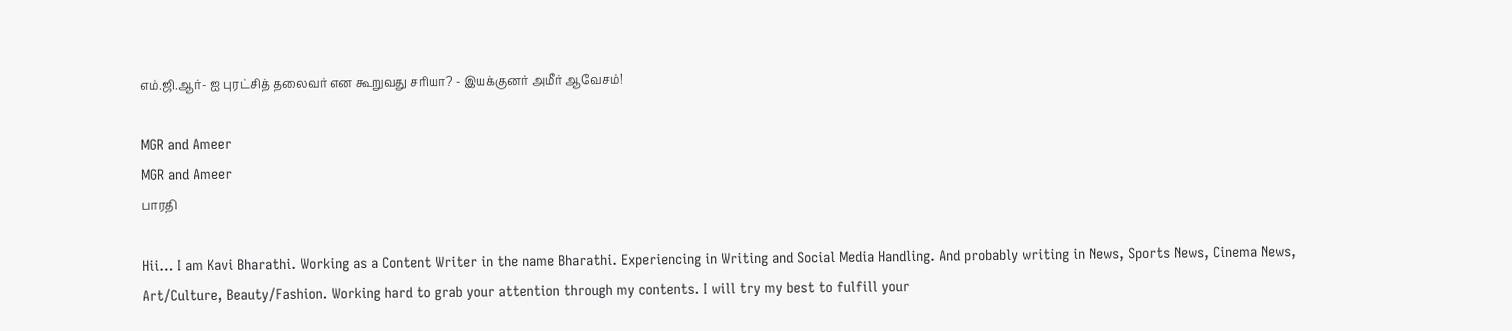எம்.ஜி.ஆர்- ஐ புரட்சித் தலைவர் என கூறுவது சரியா? - இயக்குனர் அமீர் ஆவேசம்!

MGR and Ameer
MGR and Ameer
பாரதி

Hii… I am Kavi Bharathi. Working as a Content Writer in the name Bharathi. Experiencing in Writing and Social Media Handling. And probably writing in News, Sports News, Cinema News, Art/Culture, Beauty/Fashion. Working hard to grab your attention through my contents. I will try my best to fulfill your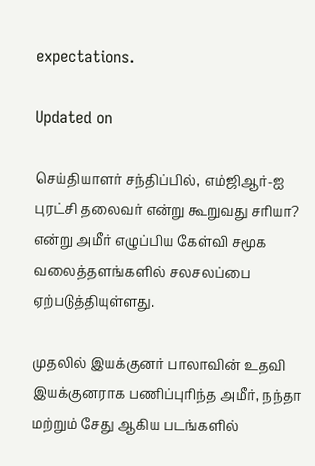expectations.

Updated on

செய்தியாளர் சந்திப்பில், எம்ஜிஆர்-ஐ புரட்சி தலைவர் என்று கூறுவது சரியா? என்று அமீர் எழுப்பிய கேள்வி சமூக வலைத்தளங்களில் சலசலப்பை ஏற்படுத்தியுள்ளது.

முதலில் இயக்குனர் பாலாவின் உதவி இயக்குனராக பணிப்புரிந்த அமீர், நந்தா மற்றும் சேது ஆகிய படங்களில்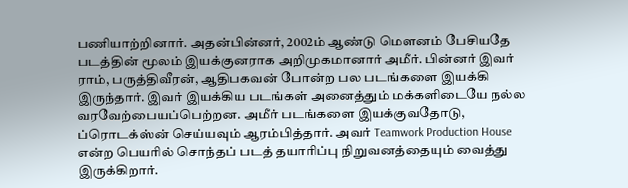பணியாற்றினார். அதன்பின்னர், 2002ம் ஆண்டு மௌனம் பேசியதே படத்தின் மூலம் இயக்குனராக அறிமுகமானார் அமீர். பின்னர் இவர் ராம், பருத்திவீரன், ஆதிபகவன் போன்ற பல படங்களை இயக்கி இருந்தார். இவர் இயக்கிய படங்கள் அனைத்தும் மக்களிடையே நல்ல வரவேற்பையப்பெற்றன. அமீர் படங்களை இயக்குவதோடு, ப்ரொடக்ஸ்ன் செய்யவும் ஆரம்பித்தார். அவர் Teamwork Production House என்ற பெயரில் சொந்தப் படத் தயாரிப்பு நிறுவனத்தையும் வைத்து இருக்கிறார்.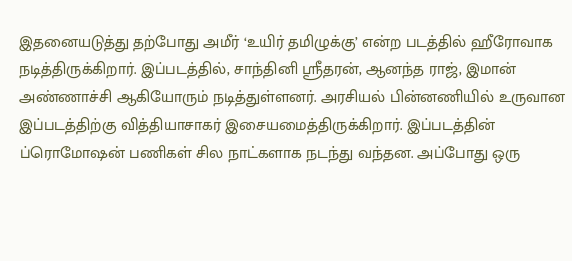இதனையடுத்து தற்போது அமீர் ‘உயிர் தமிழுக்கு’ என்ற படத்தில் ஹீரோவாக நடித்திருக்கிறார். இப்படத்தில், சாந்தினி ஸ்ரீதரன், ஆனந்த ராஜ், இமான் அண்ணாச்சி ஆகியோரும் நடித்துள்ளனர். அரசியல் பின்னணியில் உருவான இப்படத்திற்கு வித்தியாசாகர் இசையமைத்திருக்கிறார். இப்படத்தின் ப்ரொமோஷன் பணிகள் சில நாட்களாக நடந்து வந்தன. அப்போது ஒரு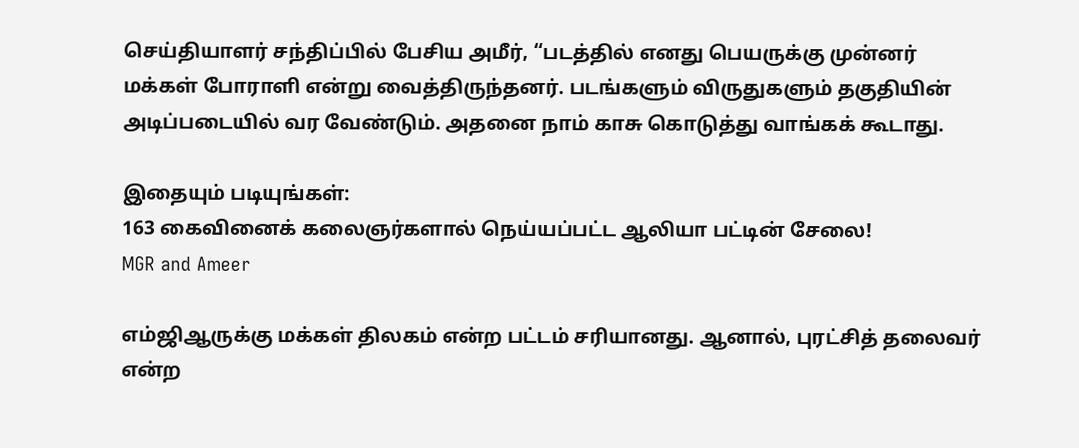செய்தியாளர் சந்திப்பில் பேசிய அமீர், “படத்தில் எனது பெயருக்கு முன்னர் மக்கள் போராளி என்று வைத்திருந்தனர். படங்களும் விருதுகளும் தகுதியின் அடிப்படையில் வர வேண்டும். அதனை நாம் காசு கொடுத்து வாங்கக் கூடாது.

இதையும் படியுங்கள்:
163 கைவினைக் கலைஞர்களால் நெய்யப்பட்ட ஆலியா பட்டின் சேலை!
MGR and Ameer

எம்ஜிஆருக்கு மக்கள் திலகம் என்ற பட்டம் சரியானது. ஆனால், புரட்சித் தலைவர் என்ற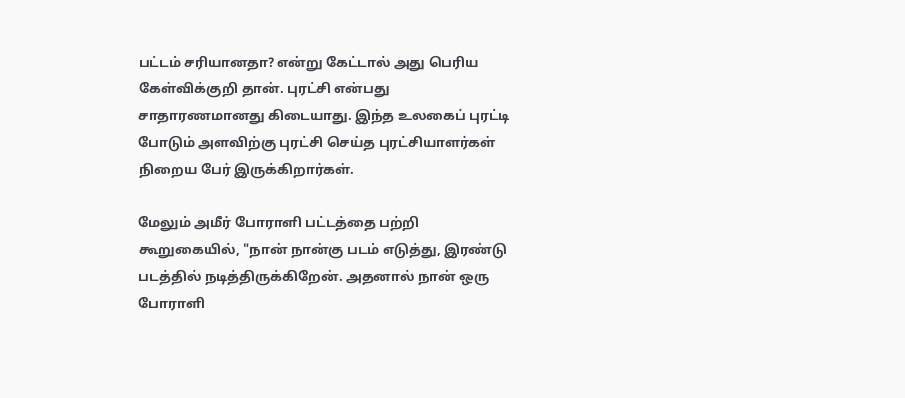பட்டம் சரியானதா? என்று கேட்டால் அது பெரிய கேள்விக்குறி தான். புரட்சி என்பது சாதாரணமானது கிடையாது. இந்த உலகைப் புரட்டி போடும் அளவிற்கு புரட்சி செய்த புரட்சியாளர்கள் நிறைய பேர் இருக்கிறார்கள்.

மேலும் அமீர் போராளி பட்டத்தை பற்றி கூறுகையில், "நான் நான்கு படம் எடுத்து, இரண்டு படத்தில் நடித்திருக்கிறேன். அதனால் நான் ஒரு போராளி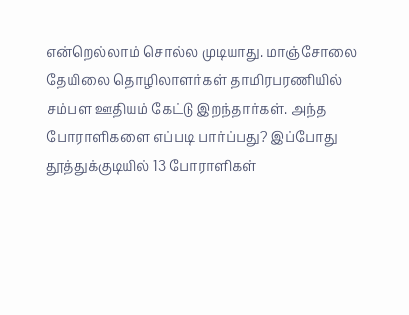என்றெல்லாம் சொல்ல முடியாது. மாஞ்சோலை தேயிலை தொழிலாளர்கள் தாமிரபரணியில் சம்பள ஊதியம் கேட்டு இறந்தார்கள். அந்த போராளிகளை எப்படி பார்ப்பது? இப்போது தூத்துக்குடியில் 13 போராளிகள்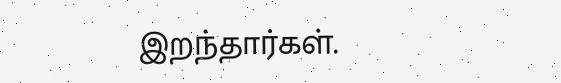இறந்தார்கள்.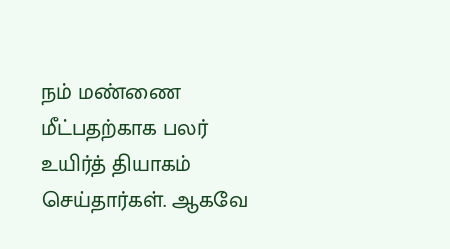நம் மண்ணை மீட்பதற்காக பலர் உயிர்த் தியாகம் செய்தார்கள். ஆகவே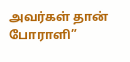அவர்கள் தான் போராளி”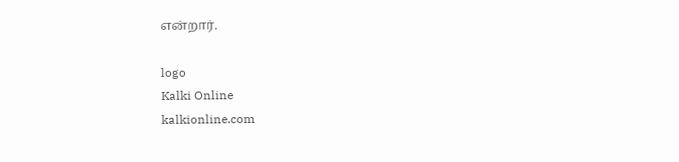என்றார்.

logo
Kalki Online
kalkionline.com